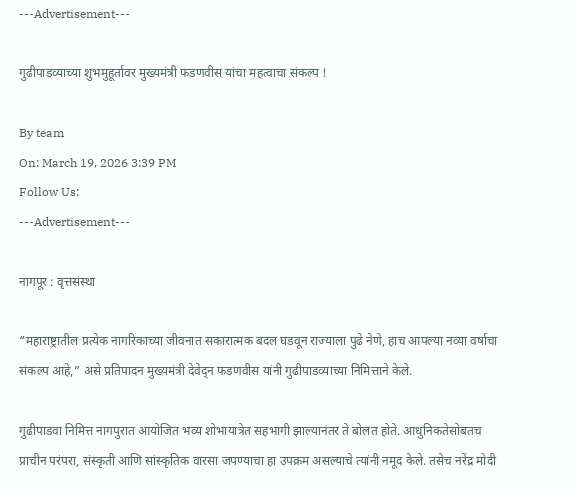---Advertisement---

गुढीपाडव्याच्या शुभमुहूर्तावर मुख्यमंत्री फडणवीस यांचा महत्वाचा संकल्प !

By team
On: March 19, 2026 3:39 PM
Follow Us:
---Advertisement---

नागपूर : वृत्तसंस्था

“महाराष्ट्रातील प्रत्येक नागरिकाच्या जीवनात सकारात्मक बदल घडवून राज्याला पुढे नेणे, हाच आपल्या नव्या वर्षाचा संकल्प आहे,” असे प्रतिपादन मुख्यमंत्री देवेद्न फडणवीस यांनी गुढीपाडव्याच्या निमित्ताने केले.

गुढीपाडवा निमित्त नागपुरात आयोजित भव्य शोभायात्रेत सहभागी झाल्यानंतर ते बोलत होते. आधुनिकतेसोबतच प्राचीन परंपरा, संस्कृती आणि सांस्कृतिक वारसा जपण्याचा हा उपक्रम असल्याचे त्यांनी नमूद केले. तसेच नरेंद्र मोदी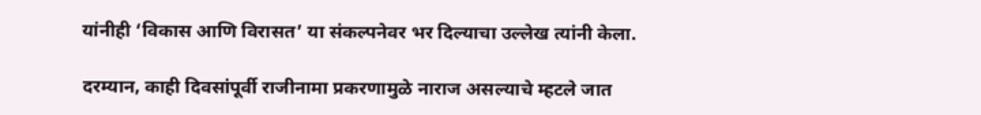यांनीही ‘विकास आणि विरासत’ या संकल्पनेवर भर दिल्याचा उल्लेख त्यांनी केला.

दरम्यान, काही दिवसांपूर्वी राजीनामा प्रकरणामुळे नाराज असल्याचे म्हटले जात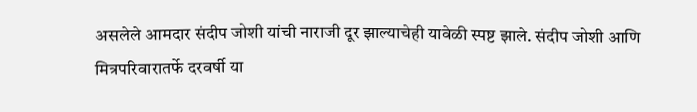असलेले आमदार संदीप जोशी यांची नाराजी दूर झाल्याचेही यावेळी स्पष्ट झाले. संदीप जोशी आणि मित्रपरिवारातर्फे दरवर्षी या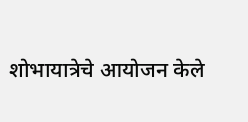शोभायात्रेचे आयोजन केले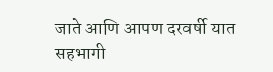जाते आणि आपण दरवर्षी यात सहभागी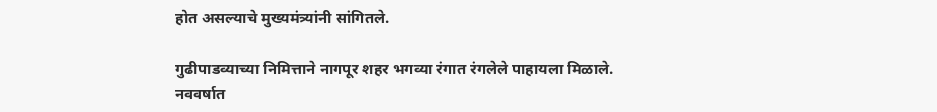होत असल्याचे मुख्यमंत्र्यांनी सांगितले.

गुढीपाडव्याच्या निमित्ताने नागपूर शहर भगव्या रंगात रंगलेले पाहायला मिळाले. नववर्षात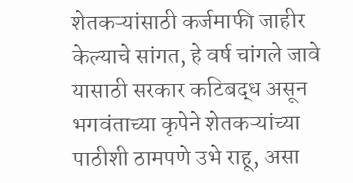शेतकऱ्यांसाठी कर्जमाफी जाहीर केल्याचे सांगत, हे वर्ष चांगले जावे यासाठी सरकार कटिबद्ध असून भगवंताच्या कृपेने शेतकऱ्यांच्या पाठीशी ठामपणे उभे राहू, असा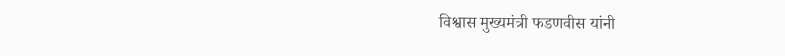विश्वास मुख्यमंत्री फडणवीस यांनी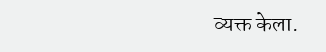व्यक्त केला.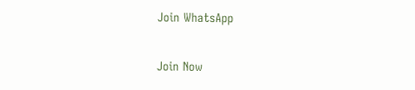Join WhatsApp

Join Now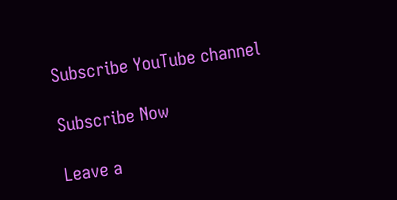Subscribe YouTube channel

Subscribe Now

Leave a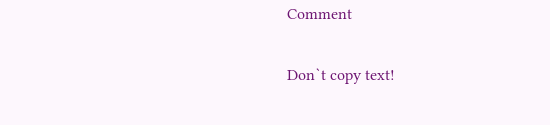Comment

Don`t copy text!